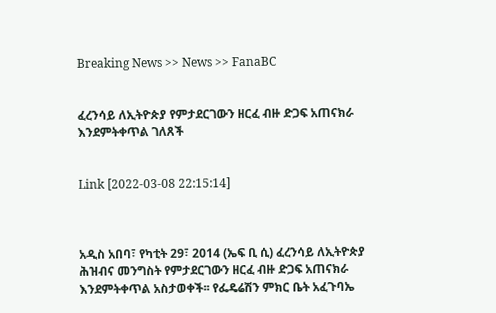Breaking News >> News >> FanaBC


ፈረንሳይ ለኢትዮጵያ የምታደርገውን ዘርፈ ብዙ ድጋፍ አጠናክራ እንደምትቀጥል ገለጸች


Link [2022-03-08 22:15:14]



አዲስ አበባ፣ የካቲት 29፣ 2014 (ኤፍ ቢ ሲ) ፈረንሳይ ለኢትዮጵያ ሕዝብና መንግስት የምታደርገውን ዘርፈ ብዙ ድጋፍ አጠናክራ እንደምትቀጥል አስታወቀች፡፡ የፌዴሬሽን ምክር ቤት አፈጉባኤ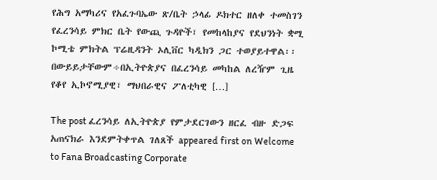የሕግ አማካሪና የአፈጉባኤው ጽ/ቤት ኃላፊ ዶክተር ዘለቀ ተመስገን የፈረንሳይ ምክር ቤት የውጪ ጉዳዮች፣ የመከላከያና የደህንነት ቋሚ ኮሚቴ ምክትል ፕሬዚዳንት ኦሊቨር ካዲክን ጋር ተወያይተዋል፡፡ በውይይታቸውም÷በኢትዮጵያና በፈረንሳይ መካከል ለረዥም ጊዜ የቆየ ኢኮኖሚያዊ፣ ማህበራዊና ፖለቲካዊ […]

The post ፈረንሳይ ለኢትዮጵያ የምታደርገውን ዘርፈ ብዙ ድጋፍ አጠናክራ እንደምትቀጥል ገለጸች appeared first on Welcome to Fana Broadcasting Corporate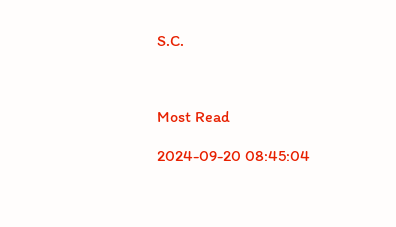S.C.



Most Read

2024-09-20 08:45:04